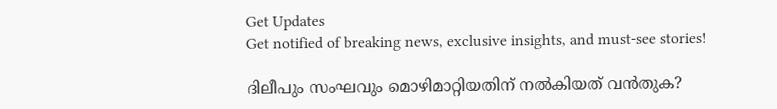Get Updates
Get notified of breaking news, exclusive insights, and must-see stories!

ദിലീപും സംഘവും മൊഴിമാറ്റിയതിന് നല്‍കിയത് വന്‍തുക?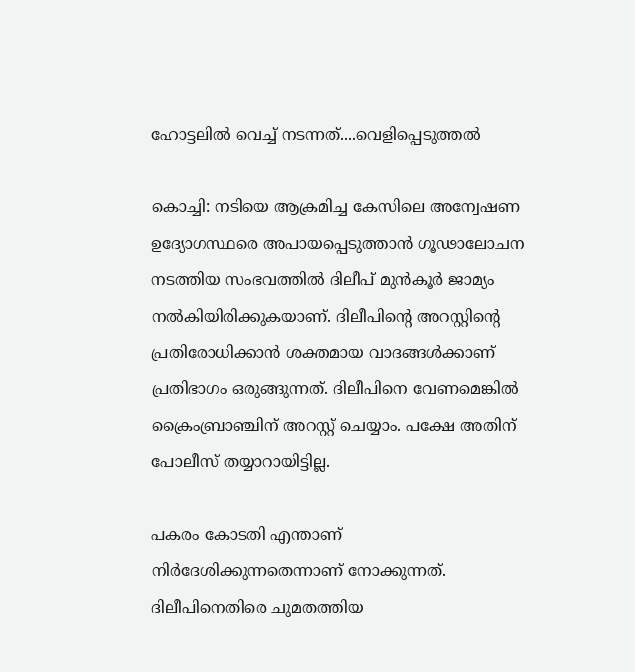ഹോട്ടലില്‍ വെച്ച് നടന്നത്....വെളിപ്പെടുത്തല്‍

കൊച്ചി: നടിയെ ആക്രമിച്ച കേസിലെ അന്വേഷണ ഉദ്യോഗസ്ഥരെ അപായപ്പെടുത്താന്‍ ഗൂഢാലോചന നടത്തിയ സംഭവത്തില്‍ ദിലീപ് മുന്‍കൂര്‍ ജാമ്യം നല്‍കിയിരിക്കുകയാണ്. ദിലീപിന്റെ അറസ്റ്റിന്റെ പ്രതിരോധിക്കാന്‍ ശക്തമായ വാദങ്ങള്‍ക്കാണ് പ്രതിഭാഗം ഒരുങ്ങുന്നത്. ദിലീപിനെ വേണമെങ്കില്‍ ക്രൈംബ്രാഞ്ചിന് അറസ്റ്റ് ചെയ്യാം. പക്ഷേ അതിന് പോലീസ് തയ്യാറായിട്ടില്ല.

പകരം കോടതി എന്താണ് നിര്‍ദേശിക്കുന്നതെന്നാണ് നോക്കുന്നത്. ദിലീപിനെതിരെ ചുമതത്തിയ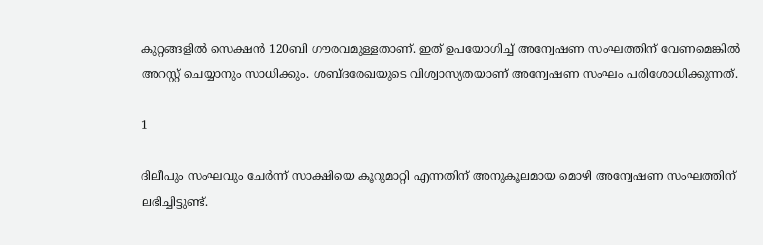കുറ്റങ്ങളില്‍ സെക്ഷന്‍ 120ബി ഗൗരവമുള്ളതാണ്. ഇത് ഉപയോഗിച്ച് അന്വേഷണ സംഘത്തിന് വേണമെങ്കില്‍ അറസ്റ്റ് ചെയ്യാനും സാധിക്കും. ശബ്ദരേഖയുടെ വിശ്വാസ്യതയാണ് അന്വേഷണ സംഘം പരിശോധിക്കുന്നത്.

1

ദിലീപും സംഘവും ചേര്‍ന്ന് സാക്ഷിയെ കൂറുമാറ്റി എന്നതിന് അനുകൂലമായ മൊഴി അന്വേഷണ സംഘത്തിന് ലഭിച്ചിട്ടുണ്ട്.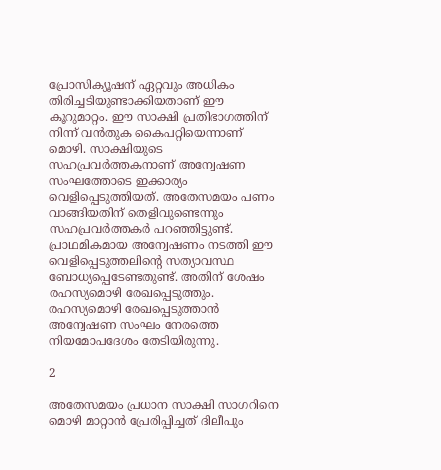പ്രോസിക്യൂഷന് ഏറ്റവും അധികം തിരിച്ചടിയുണ്ടാക്കിയതാണ് ഈ കൂറുമാറ്റം. ഈ സാക്ഷി പ്രതിഭാഗത്തിന് നിന്ന് വന്‍തുക കൈപറ്റിയെന്നാണ് മൊഴി. സാക്ഷിയുടെ സഹപ്രവര്‍ത്തകനാണ് അന്വേഷണ സംഘത്തോടെ ഇക്കാര്യം വെളിപ്പെടുത്തിയത്. അതേസമയം പണം വാങ്ങിയതിന് തെളിവുണ്ടെന്നും സഹപ്രവര്‍ത്തകര്‍ പറഞ്ഞിട്ടുണ്ട്. പ്രാഥമികമായ അന്വേഷണം നടത്തി ഈ വെളിപ്പെടുത്തലിന്റെ സത്യാവസ്ഥ ബോധ്യപ്പെടേണ്ടതുണ്ട്. അതിന് ശേഷം രഹസ്യമൊഴി രേഖപ്പെടുത്തും. രഹസ്യമൊഴി രേഖപ്പെടുത്താന്‍ അന്വേഷണ സംഘം നേരത്തെ നിയമോപദേശം തേടിയിരുന്നു.

2

അതേസമയം പ്രധാന സാക്ഷി സാഗറിനെ മൊഴി മാറ്റാന്‍ പ്രേരിപ്പിച്ചത് ദിലീപും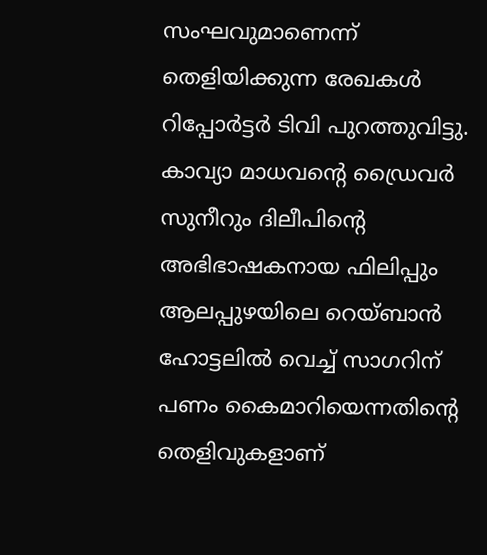സംഘവുമാണെന്ന് തെളിയിക്കുന്ന രേഖകള്‍ റിപ്പോര്‍ട്ടര്‍ ടിവി പുറത്തുവിട്ടു. കാവ്യാ മാധവന്റെ ഡ്രൈവര്‍ സുനീറും ദിലീപിന്റെ അഭിഭാഷകനായ ഫിലിപ്പും ആലപ്പുഴയിലെ റെയ്ബാന്‍ ഹോട്ടലില്‍ വെച്ച് സാഗറിന് പണം കൈമാറിയെന്നതിന്റെ തെളിവുകളാണ്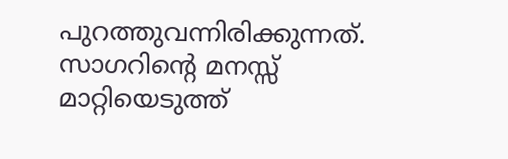പുറത്തുവന്നിരിക്കുന്നത്. സാഗറിന്റെ മനസ്സ് മാറ്റിയെടുത്ത്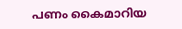പണം കൈമാറിയ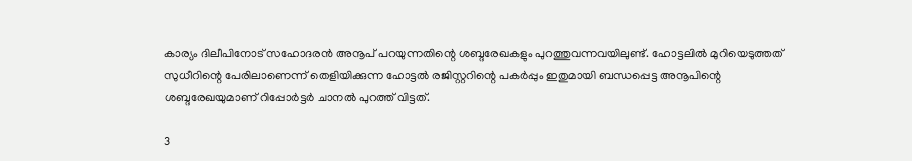കാര്യം ദിലീപിനോട് സഹോദരന്‍ അനൂപ് പറയുന്നതിന്റെ ശബ്ദരേഖകളും പുറത്തുവന്നവയിലുണ്ട്. ഹോട്ടലില്‍ മുറിയെടുത്തത് സുധീറിന്റെ പേരിലാണെന്ന് തെളിയിക്കുന്ന ഹോട്ടല്‍ രജിസ്റ്ററിന്റെ പകര്‍പ്പും ഇതുമായി ബന്ധപ്പെട്ട അനൂപിന്റെ ശബ്ദരേഖയുമാണ് റിപ്പോര്‍ട്ടര്‍ ചാനല്‍ പുറത്ത് വിട്ടത്.

3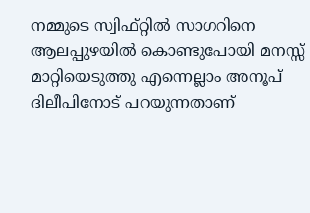നമ്മുടെ സ്വിഫ്റ്റില്‍ സാഗറിനെ ആലപ്പുഴയില്‍ കൊണ്ടുപോയി മനസ്സ് മാറ്റിയെടുത്തു എന്നെല്ലാം അനൂപ് ദിലീപിനോട് പറയുന്നതാണ്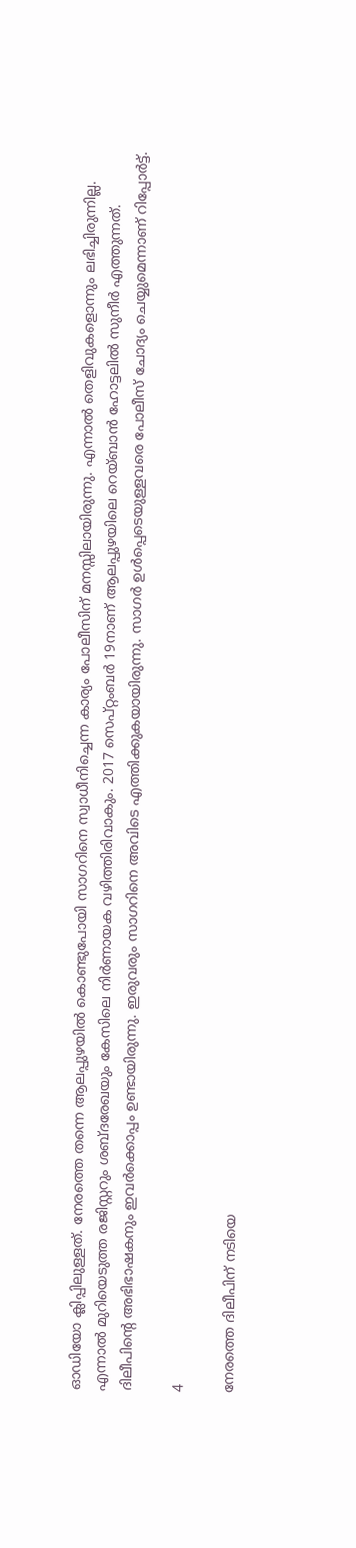ഓഡിയോ ക്ലിപ്പിലുള്ളത്. നേരത്തെ തന്നെ ആലപ്പുഴയില്‍ കൊണ്ടുപോയി സാഗറിനെ സ്വാധീനിച്ചെന്ന കാര്യം പോലീസിന് മനസ്സിലായിരുന്നു. എന്നാല്‍ തെളിവുകളൊന്നും ലഭിച്ചിരുന്നില്ല. എന്നാല്‍ മുറിയെടുത്ത രജിസ്റ്ററും ശബ്ദരേഖയും കേസിലെ നിര്‍ണായക വഴിത്തിരിവാകും. 2017 സെപ്റ്റംബര്‍ 19നാണ് ആലപ്പുഴയിലെ റെയ്ബാന്‍ ഹോട്ടലില്‍ സുനീര്‍ എത്തുന്നത്. ദിലീപിന്റെ അഭിഭാഷകനും ഇവര്‍ക്കൊപ്പം ഉണ്ടായിരുന്നു. ഇരുവരും സാഗറിനെ അവിടെ എത്തിക്കുകയായിരുന്നു. സാഗര്‍ ഉള്‍പ്പെടെയുള്ളവരെ പോലീസ് ചോദ്യം ചെയ്യുമെന്നാണ് റിപ്പോര്‍ട്ട്.

4

നേരത്തെ ദിലീപിന് നടിയെ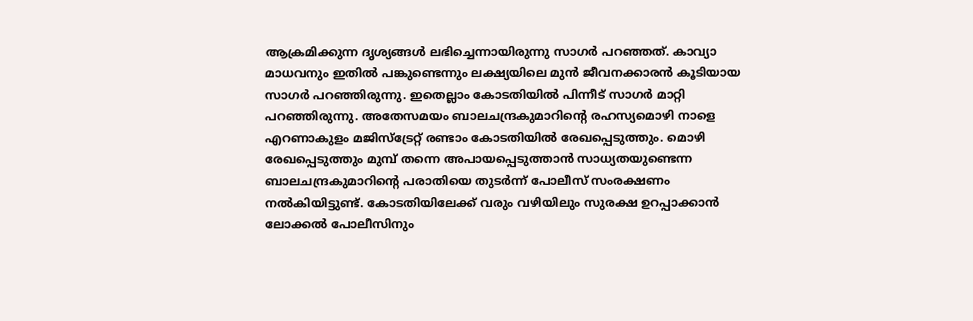ആക്രമിക്കുന്ന ദൃശ്യങ്ങള്‍ ലഭിച്ചെന്നായിരുന്നു സാഗര്‍ പറഞ്ഞത്. കാവ്യാ മാധവനും ഇതില്‍ പങ്കുണ്ടെന്നും ലക്ഷ്യയിലെ മുന്‍ ജീവനക്കാരന്‍ കൂടിയായ സാഗര്‍ പറഞ്ഞിരുന്നു. ഇതെല്ലാം കോടതിയില്‍ പിന്നീട് സാഗര്‍ മാറ്റി പറഞ്ഞിരുന്നു. അതേസമയം ബാലചന്ദ്രകുമാറിന്റെ രഹസ്യമൊഴി നാളെ എറണാകുളം മജിസ്‌ട്രേറ്റ് രണ്ടാം കോടതിയില്‍ രേഖപ്പെടുത്തും. മൊഴി രേഖപ്പെടുത്തും മുമ്പ് തന്നെ അപായപ്പെടുത്താന്‍ സാധ്യതയുണ്ടെന്ന ബാലചന്ദ്രകുമാറിന്റെ പരാതിയെ തുടര്‍ന്ന് പോലീസ് സംരക്ഷണം നല്‍കിയിട്ടുണ്ട്. കോടതിയിലേക്ക് വരും വഴിയിലും സുരക്ഷ ഉറപ്പാക്കാന്‍ ലോക്കല്‍ പോലീസിനും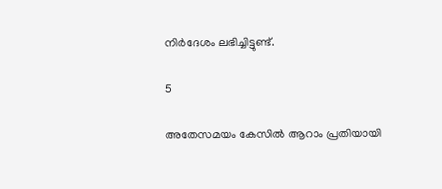നിര്‍ദേശം ലഭിച്ചിട്ടുണ്ട്.

5

അതേസമയം കേസില്‍ ആറാം പ്രതിയായി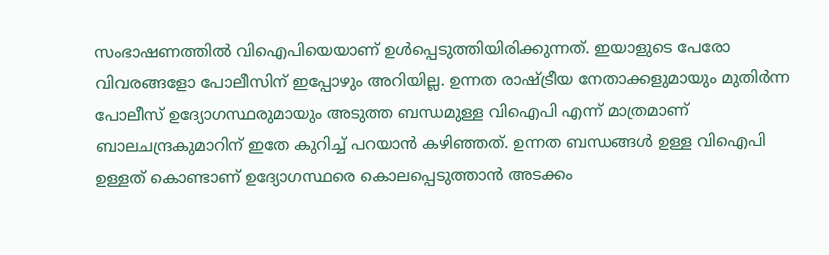സംഭാഷണത്തില്‍ വിഐപിയെയാണ് ഉള്‍പ്പെടുത്തിയിരിക്കുന്നത്. ഇയാളുടെ പേരോ വിവരങ്ങളോ പോലീസിന് ഇപ്പോഴും അറിയില്ല. ഉന്നത രാഷ്ട്രീയ നേതാക്കളുമായും മുതിര്‍ന്ന പോലീസ് ഉദ്യോഗസ്ഥരുമായും അടുത്ത ബന്ധമുള്ള വിഐപി എന്ന് മാത്രമാണ് ബാലചന്ദ്രകുമാറിന് ഇതേ കുറിച്ച് പറയാന്‍ കഴിഞ്ഞത്. ഉന്നത ബന്ധങ്ങള്‍ ഉള്ള വിഐപി ഉള്ളത് കൊണ്ടാണ് ഉദ്യോഗസ്ഥരെ കൊലപ്പെടുത്താന്‍ അടക്കം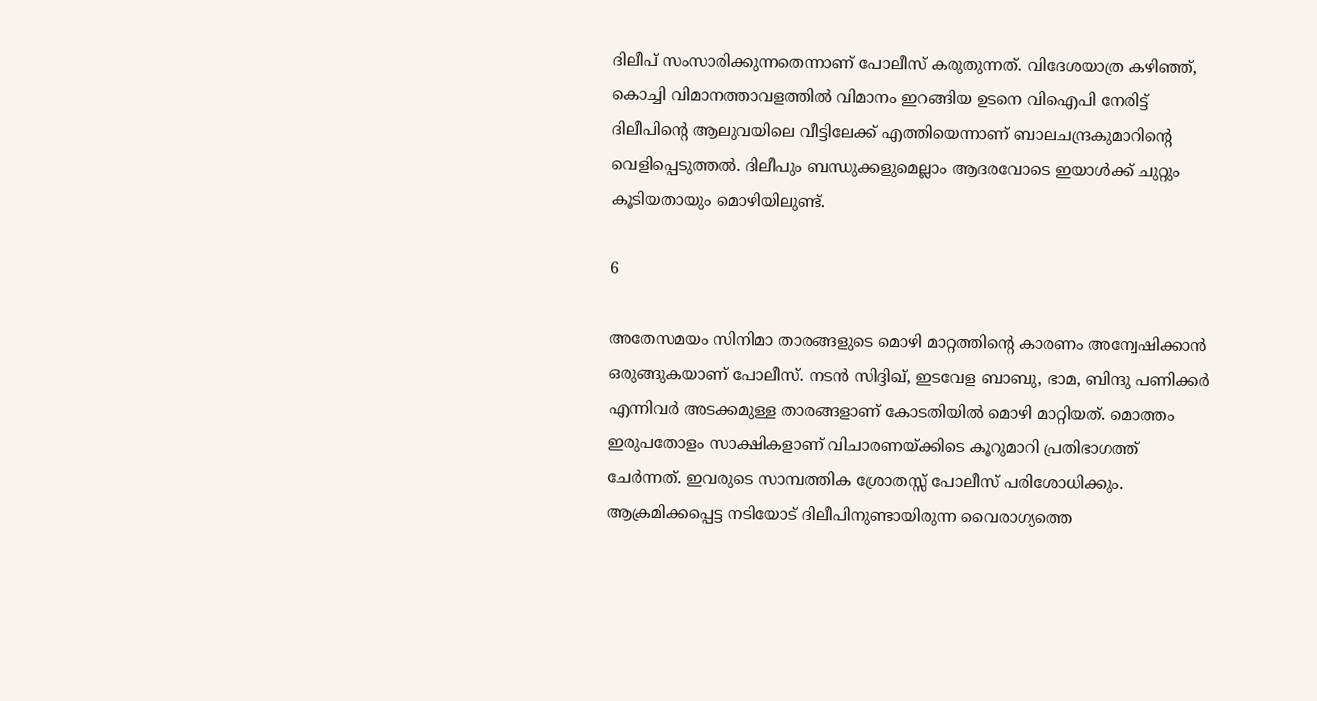ദിലീപ് സംസാരിക്കുന്നതെന്നാണ് പോലീസ് കരുതുന്നത്. വിദേശയാത്ര കഴിഞ്ഞ്, കൊച്ചി വിമാനത്താവളത്തില്‍ വിമാനം ഇറങ്ങിയ ഉടനെ വിഐപി നേരിട്ട് ദിലീപിന്റെ ആലുവയിലെ വീട്ടിലേക്ക് എത്തിയെന്നാണ് ബാലചന്ദ്രകുമാറിന്റെ വെളിപ്പെടുത്തല്‍. ദിലീപും ബന്ധുക്കളുമെല്ലാം ആദരവോടെ ഇയാള്‍ക്ക് ചുറ്റും കൂടിയതായും മൊഴിയിലുണ്ട്.

6

അതേസമയം സിനിമാ താരങ്ങളുടെ മൊഴി മാറ്റത്തിന്റെ കാരണം അന്വേഷിക്കാന്‍ ഒരുങ്ങുകയാണ് പോലീസ്. നടന്‍ സിദ്ദിഖ്, ഇടവേള ബാബു, ഭാമ, ബിന്ദു പണിക്കര്‍ എന്നിവര്‍ അടക്കമുള്ള താരങ്ങളാണ് കോടതിയില്‍ മൊഴി മാറ്റിയത്. മൊത്തം ഇരുപതോളം സാക്ഷികളാണ് വിചാരണയ്ക്കിടെ കൂറുമാറി പ്രതിഭാഗത്ത് ചേര്‍ന്നത്. ഇവരുടെ സാമ്പത്തിക ശ്രോതസ്സ് പോലീസ് പരിശോധിക്കും. ആക്രമിക്കപ്പെട്ട നടിയോട് ദിലീപിനുണ്ടായിരുന്ന വൈരാഗ്യത്തെ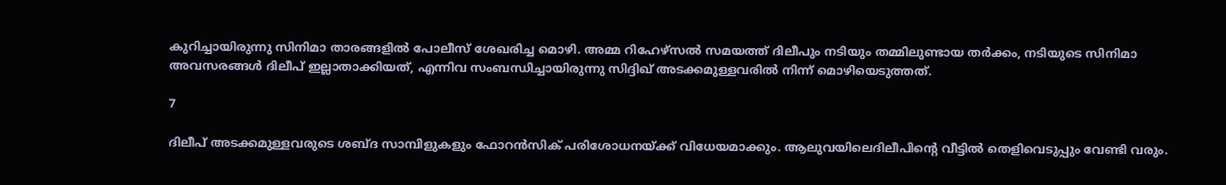കുറിച്ചായിരുന്നു സിനിമാ താരങ്ങളില്‍ പോലീസ് ശേഖരിച്ച മൊഴി. അമ്മ റിഹേഴ്‌സല്‍ സമയത്ത് ദിലീപും നടിയും തമ്മിലുണ്ടായ തര്‍ക്കം, നടിയുടെ സിനിമാ അവസരങ്ങള്‍ ദിലീപ് ഇല്ലാതാക്കിയത്, എന്നിവ സംബന്ധിച്ചായിരുന്നു സിദ്ദിഖ് അടക്കമുള്ളവരില്‍ നിന്ന് മൊഴിയെടുത്തത്.

7

ദിലീപ് അടക്കമുള്ളവരുടെ ശബ്ദ സാമ്പിളുകളും ഫോറന്‍സിക് പരിശോധനയ്ക്ക് വിധേയമാക്കും. ആലുവയിലെദിലീപിന്റെ വീട്ടില്‍ തെളിവെടുപ്പും വേണ്ടി വരും.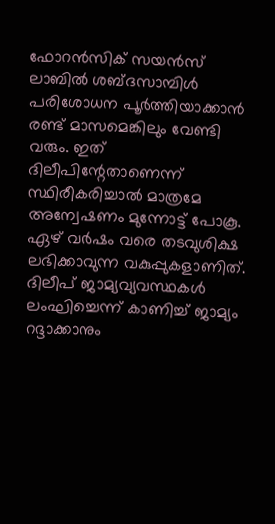ഫോറന്‍സിക് സയന്‍സ് ലാബില്‍ ശബ്ദസാമ്പിള്‍ പരിശോധന പൂര്‍ത്തിയാക്കാന്‍ രണ്ട് മാസമെങ്കിലും വേണ്ടി വരും. ഇത് ദിലീപിന്റേതാണെന്ന് സ്ഥിരീകരിച്ചാല്‍ മാത്രമേ അന്വേഷണം മുന്നോട്ട് പോകൂ. ഏഴ് വര്‍ഷം വരെ തടവുശിക്ഷ ലഭിക്കാവുന്ന വകുപ്പുകളാണിത്. ദിലീപ് ജാമ്യവ്യവസ്ഥകള്‍ ലംഘിച്ചെന്ന് കാണിച്ച് ജാമ്യം റദ്ദാക്കാനും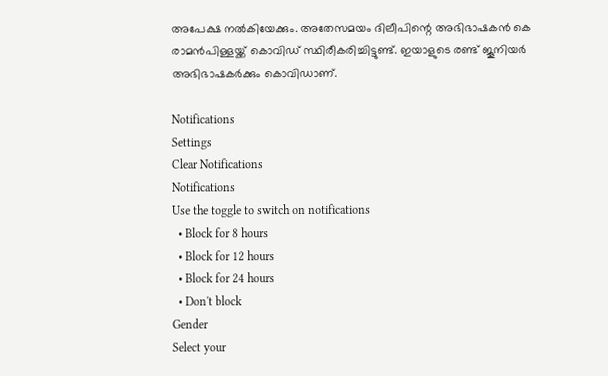അപേക്ഷ നല്‍കിയേക്കും. അതേസമയം ദിലീപിന്റെ അഭിഭാഷകന്‍ കെ രാമന്‍പിള്ളയ്ക്ക് കൊവിഡ് സ്ഥിരീകരിച്ചിട്ടുണ്ട്. ഇയാളുടെ രണ്ട് ജൂനിയര്‍ അഭിഭാഷകര്‍ക്കും കൊവിഡാണ്.

Notifications
Settings
Clear Notifications
Notifications
Use the toggle to switch on notifications
  • Block for 8 hours
  • Block for 12 hours
  • Block for 24 hours
  • Don't block
Gender
Select your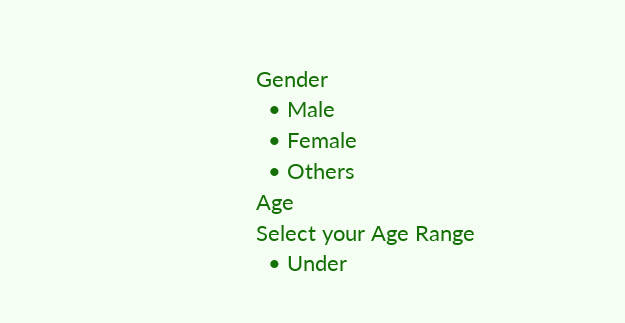Gender
  • Male
  • Female
  • Others
Age
Select your Age Range
  • Under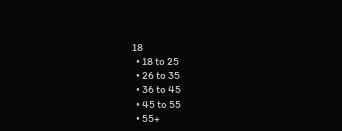18
  • 18 to 25
  • 26 to 35
  • 36 to 45
  • 45 to 55
  • 55+